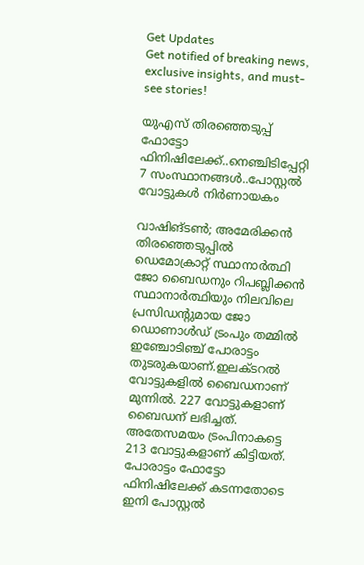Get Updates
Get notified of breaking news, exclusive insights, and must-see stories!

യുഎസ് തിരഞ്ഞെടുപ്പ് ഫോട്ടോ ഫിനിഷിലേക്ക്..നെഞ്ചിടിപ്പേറ്റി 7 സംസ്ഥാനങ്ങൾ..പോസ്റ്റൽ വോട്ടുകൾ നിർണായകം

വാഷിങ്ടൺ; അമേരിക്കൻ തിരഞ്ഞെടുപ്പിൽ ഡെമോക്രാറ്റ് സ്ഥാനാർത്ഥി ജോ ബൈഡനും റിപബ്ലിക്കൻ സ്ഥാനാർത്ഥിയും നിലവിലെ പ്രസിഡന്റുമായ ജോ ഡൊണാൾഡ് ട്രംപും തമ്മിൽ ഇഞ്ചോടിഞ്ച് പോരാട്ടം തുടരുകയാണ്.ഇലക്ടറൽ വോട്ടുകളിൽ ബൈഡനാണ് മുന്നിൽ. 227 വോട്ടുകളാണ് ബൈഡന് ലഭിച്ചത്. അതേസമയം ട്രംപിനാകട്ടെ 213 വോട്ടുകളാണ് കിട്ടിയത്. പോരാട്ടം ഫോട്ടോ ഫിനിഷിലേക്ക് കടന്നതോടെ ഇനി പോസ്റ്റൽ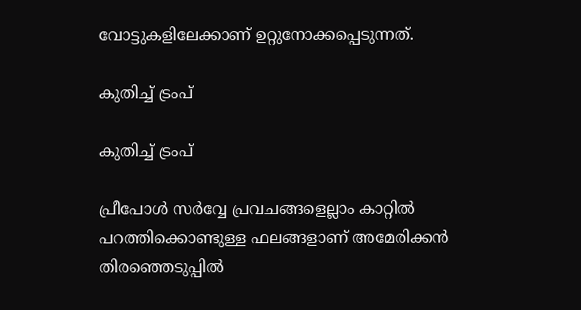വോട്ടുകളിലേക്കാണ് ഉറ്റുനോക്കപ്പെടുന്നത്.

കുതിച്ച് ട്രംപ്

കുതിച്ച് ട്രംപ്

പ്രീപോൾ സർവ്വേ പ്രവചങ്ങളെല്ലാം കാറ്റിൽ പറത്തിക്കൊണ്ടുള്ള ഫലങ്ങളാണ് അമേരിക്കൻ തിരഞ്ഞെടുപ്പിൽ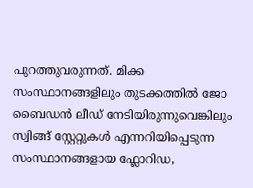പുറത്തുവരുന്നത്. മിക്ക സംസ്ഥാനങ്ങളിലും തുടക്കത്തിൽ ജോ ബൈഡൻ ലീഡ് നേടിയിരുന്നുവെങ്കിലും സ്വിങ്ങ് സ്റ്റേറ്റുകൾ എന്നറിയിപ്പെടുന്ന സംസ്ഥാനങ്ങളായ ഫ്ലോറിഡ,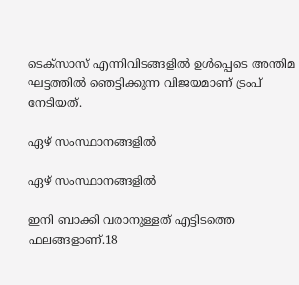ടെക്സാസ് എന്നിവിടങ്ങളിൽ ഉൾപ്പെടെ അന്തിമ ഘട്ടത്തിൽ ഞെട്ടിക്കുന്ന വിജയമാണ് ട്രംപ് നേടിയത്.

ഏഴ് സംസ്ഥാനങ്ങളിൽ

ഏഴ് സംസ്ഥാനങ്ങളിൽ

ഇനി ബാക്കി വരാനുള്ളത് എട്ടിടത്തെ ഫലങ്ങളാണ്.18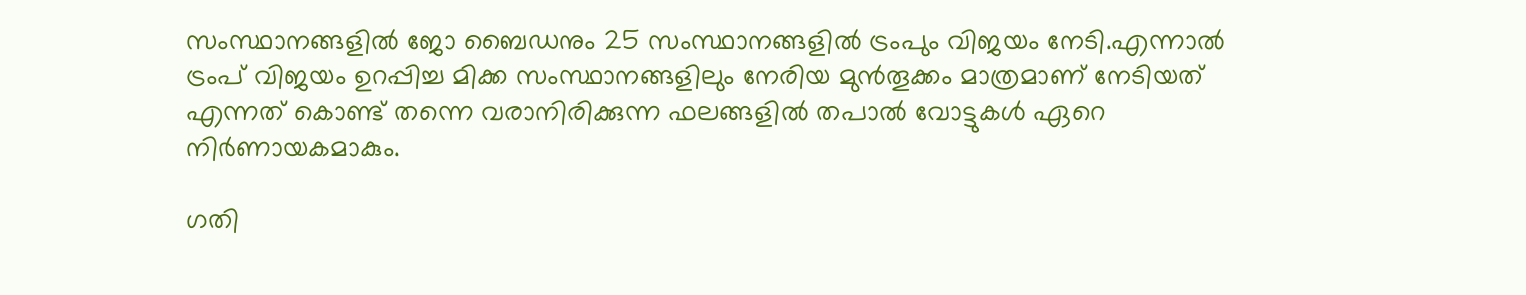സംസ്ഥാനങ്ങളില്‍ ജോ ബൈഡനും 25 സംസ്ഥാനങ്ങളില്‍ ട്രംപും വിജയം നേടി.എന്നാൽ ട്രംപ് വിജയം ഉറപ്പിച്ച മിക്ക സംസ്ഥാനങ്ങളിലും നേരിയ മുൻതൂക്കം മാത്രമാണ് നേടിയത് എന്നത് കൊണ്ട് തന്നെ വരാനിരിക്കുന്ന ഫലങ്ങളിൽ തപാൽ വോട്ടുകൾ ഏറെ നിർണായകമാകും.

ഗതി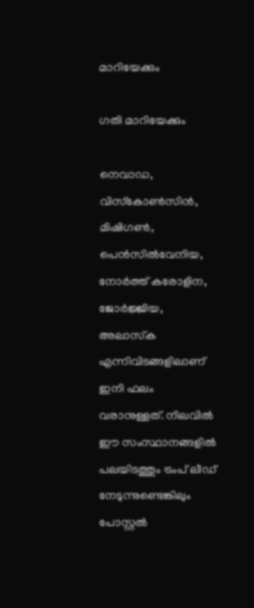മാറിയേക്കും

ഗതി മാറിയേക്കും

നെവാഡ, വിസ്‌കോണ്‍സിന്‍, മിഷിഗണ്‍, പെന്‍സില്‍വേനിയ, നോര്‍ത്ത് കരോളിന, ജോര്‍ജ്ജിയ, അലാസ്‌ക എന്നിവിടങ്ങളിലാണ് ഇനി ഫലം വരാനുള്ളത്. നിലവിൽ ഈ സംസ്ഥാനങ്ങളിൽ പലയിടത്തും ട്രംപ് ലീഡ് നേടുന്നുണ്ടെങ്കിലും പോസ്റ്റൽ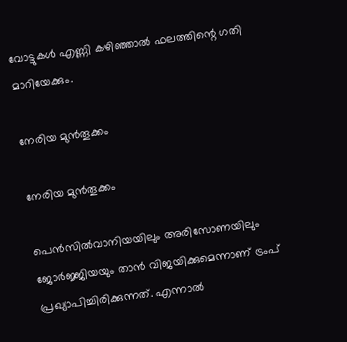വോട്ടുകൾ എണ്ണി കഴിഞ്ഞാൽ ഫലത്തിന്റെ ഗതി മാറിയേക്കും.

നേരിയ മുൻതൂക്കം

നേരിയ മുൻതൂക്കം

പെൻസിൽവാനിയയിലും അരിസോണയിലും ജോർജ്ജിയയും താൻ വിജയിക്കുമെന്നാണ് ട്രംപ് പ്രഖ്യാപിച്ചിരിക്കുന്നത്. എന്നാൽ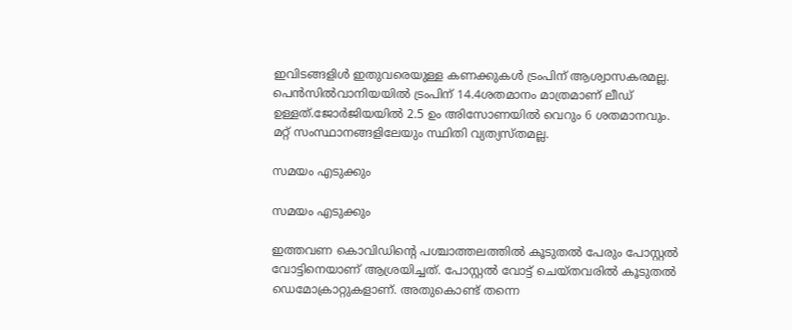ഇവിടങ്ങളിൾ ഇതുവരെയുള്ള കണക്കുകൾ ട്രംപിന് ആശ്വാസകരമല്ല. പെൻസിൽവാനിയയിൽ ട്രംപിന് 14.4ശതമാനം മാത്രമാണ് ലീഡ് ഉള്ളത്.ജോർജിയയിൽ 2.5 ഉം അിസോണയിൽ വെറും 6 ശതമാനവും.
മറ്റ് സംസ്ഥാനങ്ങളിലേയും സ്ഥിതി വ്യത്യസ്തമല്ല.

സമയം എടുക്കും

സമയം എടുക്കും

ഇത്തവണ കൊവിഡിന്റെ പശ്ചാത്തലത്തിൽ കൂടുതൽ പേരും പോസ്റ്റൽ വോട്ടിനെയാണ് ആശ്രയിച്ചത്. പോസ്റ്റൽ വോട്ട് ചെയ്തവരിൽ കൂടുതൽ ഡെമോക്രാറ്റുകളാണ്. അതുകൊണ്ട് തന്നെ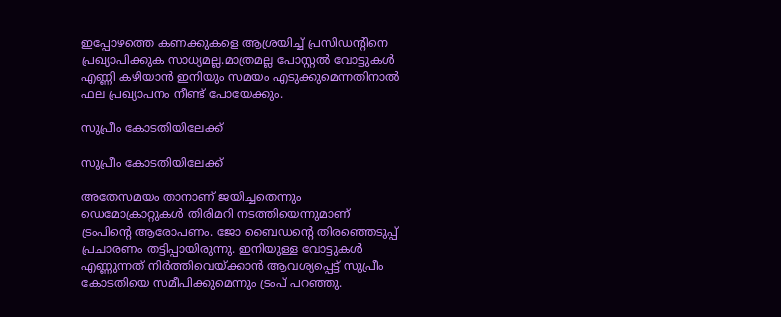ഇപ്പോഴത്തെ കണക്കുകളെ ആശ്രയിച്ച് പ്രസിഡന്റിനെ പ്രഖ്യാപിക്കുക സാധ്യമല്ല.മാത്രമല്ല പോസ്റ്റൽ വോട്ടുകൾ എണ്ണി കഴിയാൻ ഇനിയും സമയം എടുക്കുമെന്നതിനാൽ ഫല പ്രഖ്യാപനം നീണ്ട് പോയേക്കും.

സുപ്രീം കോടതിയിലേക്ക്

സുപ്രീം കോടതിയിലേക്ക്

അതേസമയം താനാണ് ജയിച്ചതെന്നും ഡെമോക്രാറ്റുകൾ തിരിമറി നടത്തിയെന്നുമാണ് ട്രംപിന്റെ ആരോപണം. ജോ ബൈഡന്റെ തിരഞ്ഞെടുപ്പ് പ്രചാരണം തട്ടിപ്പായിരുന്നു. ഇനിയുള്ള വോട്ടുകൾ എണ്ണുന്നത് നിർത്തിവെയ്ക്കാൻ ആവശ്യപ്പെട്ട് സുപ്രീം കോടതിയെ സമീപിക്കുമെന്നും ട്രംപ് പറഞ്ഞു.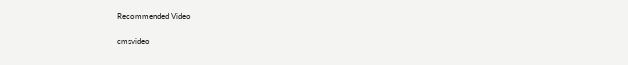Recommended Video

cmsvideo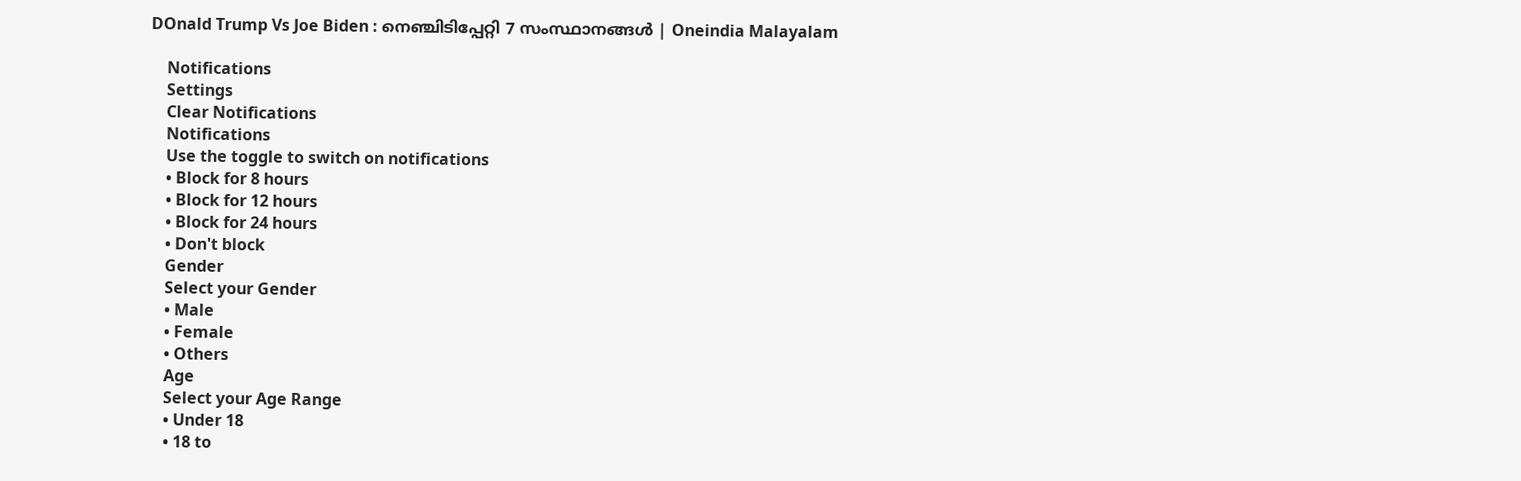DOnald Trump Vs Joe Biden : നെഞ്ചിടിപ്പേറ്റി 7 സംസ്ഥാനങ്ങള്‍ | Oneindia Malayalam

    Notifications
    Settings
    Clear Notifications
    Notifications
    Use the toggle to switch on notifications
    • Block for 8 hours
    • Block for 12 hours
    • Block for 24 hours
    • Don't block
    Gender
    Select your Gender
    • Male
    • Female
    • Others
    Age
    Select your Age Range
    • Under 18
    • 18 to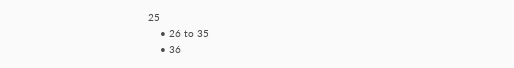25
    • 26 to 35
    • 36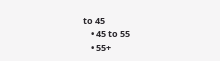to 45
    • 45 to 55
    • 55+